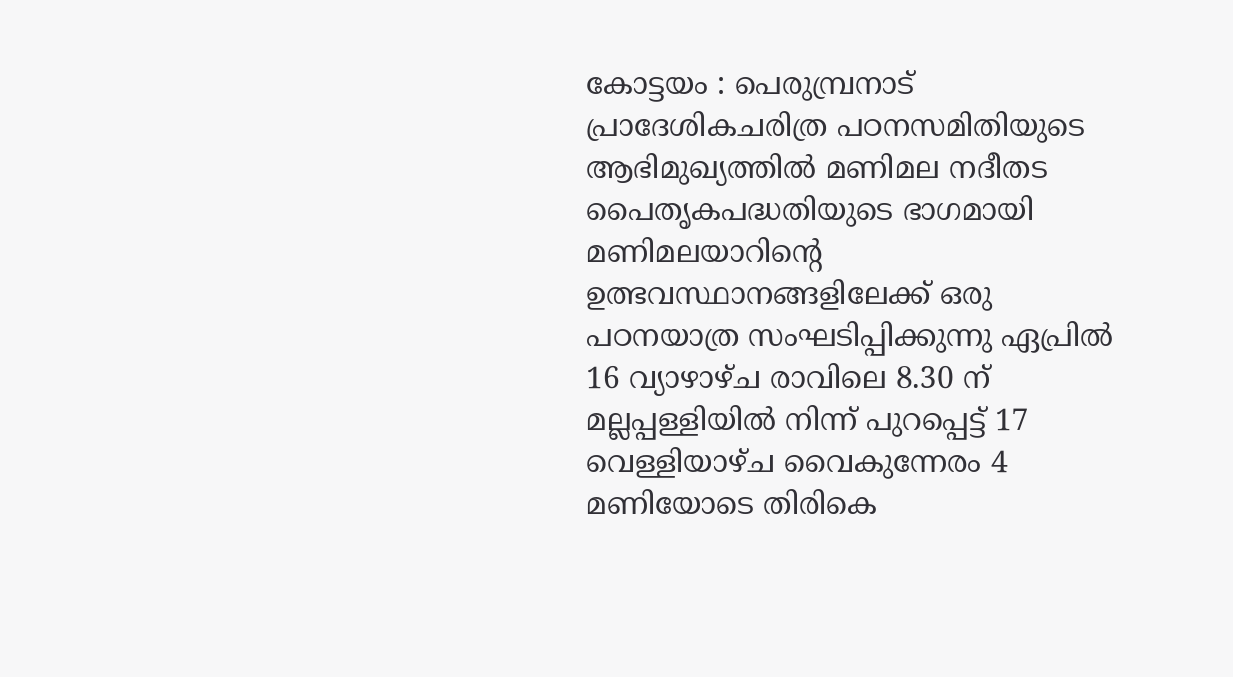കോട്ടയം : പെരുമ്പ്രനാട് പ്രാദേശികചരിത്ര പഠനസമിതിയുടെ ആഭിമുഖ്യത്തിൽ മണിമല നദീതട പൈതൃകപദ്ധതിയുടെ ഭാഗമായി മണിമലയാറിൻ്റെ ഉത്ഭവസ്ഥാനങ്ങളിലേക്ക് ഒരു പഠനയാത്ര സംഘടിപ്പിക്കുന്നു ഏപ്രിൽ 16 വ്യാഴാഴ്ച രാവിലെ 8.30 ന് മല്ലപ്പള്ളിയിൽ നിന്ന് പുറപ്പെട്ട് 17 വെള്ളിയാഴ്ച വൈകുന്നേരം 4 മണിയോടെ തിരികെ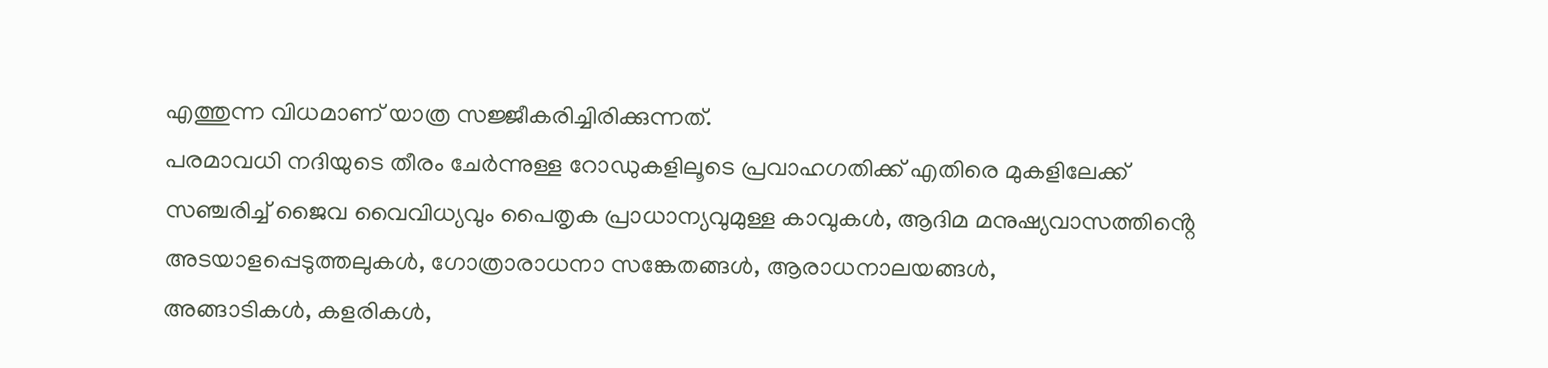എത്തുന്ന വിധമാണ് യാത്ര സജ്ജീകരിച്ചിരിക്കുന്നത്.
പരമാവധി നദിയുടെ തീരം ചേർന്നുള്ള റോഡുകളിലൂടെ പ്രവാഹഗതിക്ക് എതിരെ മുകളിലേക്ക് സഞ്ചരിച്ച് ജൈവ വൈവിധ്യവും പൈതൃക പ്രാധാന്യവുമുള്ള കാവുകൾ, ആദിമ മനുഷ്യവാസത്തിൻ്റെ അടയാളപ്പെടുത്തലുകൾ, ഗോത്രാരാധനാ സങ്കേതങ്ങൾ, ആരാധനാലയങ്ങൾ,
അങ്ങാടികൾ, കളരികൾ,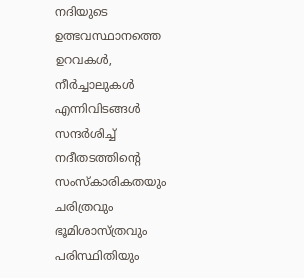നദിയുടെ ഉത്ഭവസ്ഥാനത്തെ ഉറവകൾ, നീർച്ചാലുകൾ എന്നിവിടങ്ങൾ സന്ദർശിച്ച് നദീതടത്തിൻ്റെ സംസ്കാരികതയും ചരിത്രവും ഭൂമിശാസ്ത്രവും പരിസ്ഥിതിയും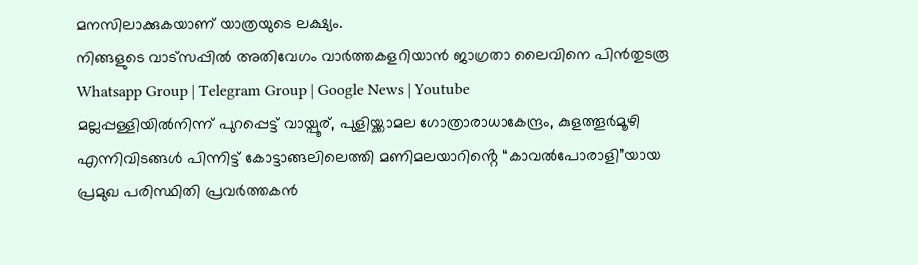മനസിലാക്കുകയാണ് യാത്രയുടെ ലക്ഷ്യം.
നിങ്ങളുടെ വാട്സപ്പിൽ അതിവേഗം വാർത്തകളറിയാൻ ജാഗ്രതാ ലൈവിനെ പിൻതുടരൂ Whatsapp Group | Telegram Group | Google News | Youtube
മല്ലപ്പള്ളിയിൽനിന്ന് പുറപ്പെട്ട് വായ്പൂര്, പുളിയ്ക്കാമല ഗോത്രാരാധാകേന്ദ്രം, കുളത്തൂർമൂഴി എന്നിവിടങ്ങൾ പിന്നിട്ട് കോട്ടാങ്ങലിലെത്തി മണിമലയാറിൻ്റെ “കാവൽപോരാളി”യായ പ്രമുഖ പരിസ്ഥിതി പ്രവർത്തകൻ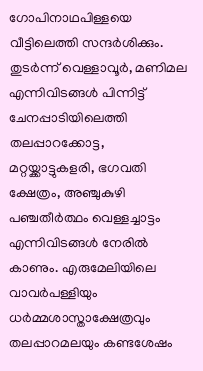ഗോപിനാഥപിള്ളയെ വീട്ടിലെത്തി സന്ദർശിക്കും. തുടർന്ന് വെള്ളാവൂർ, മണിമല എന്നിവിടങ്ങൾ പിന്നിട്ട് ചേനപ്പാടിയിലെത്തി തലപ്പാറക്കോട്ട, മറ്റയ്ക്കാട്ടുകളരി, ഭഗവതി ക്ഷേത്രം, അഞ്ചുകുഴി പഞ്ചതീർത്ഥം വെള്ളച്ചാട്ടം എന്നിവിടങ്ങൾ നേരിൽ കാണും. എരുമേലിയിലെ വാവർപള്ളിയും ധർമ്മശാസ്താക്ഷേത്രവും തലപ്പാറമലയും കണ്ടശേഷം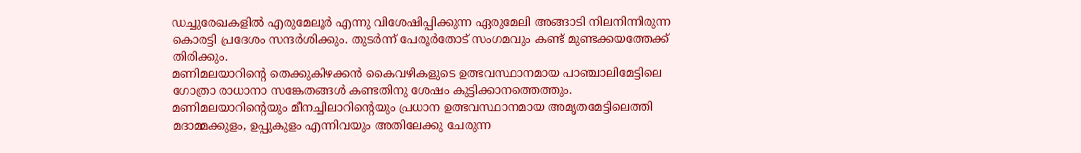ഡച്ചുരേഖകളിൽ എരുമേലൂർ എന്നു വിശേഷിപ്പിക്കുന്ന ഏരുമേലി അങ്ങാടി നിലനിന്നിരുന്ന കൊരട്ടി പ്രദേശം സന്ദർശിക്കും. തുടർന്ന് പേരൂർതോട് സംഗമവും കണ്ട് മുണ്ടക്കയത്തേക്ക് തിരിക്കും.
മണിമലയാറിൻ്റെ തെക്കുകിഴക്കൻ കൈവഴികളുടെ ഉത്ഭവസ്ഥാനമായ പാഞ്ചാലിമേട്ടിലെ ഗോത്രാ രാധാനാ സങ്കേതങ്ങൾ കണ്ടതിനു ശേഷം കുട്ടിക്കാനത്തെത്തും. മണിമലയാറിൻ്റെയും മീനച്ചിലാറിൻ്റെയും പ്രധാന ഉത്ഭവസ്ഥാനമായ അമൃതമേട്ടിലെത്തി മദാമ്മക്കുളം, ഉപ്പുകുളം എന്നിവയും അതിലേക്കു ചേരുന്ന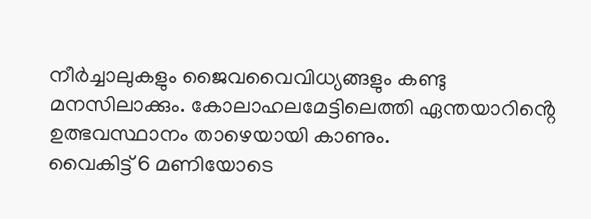നീർച്ചാലുകളും ജൈവവൈവിധ്യങ്ങളും കണ്ടു മനസിലാക്കും. കോലാഹലമേട്ടിലെത്തി ഏന്തയാറിൻ്റെ ഉത്ഭവസ്ഥാനം താഴെയായി കാണും.
വൈകിട്ട് 6 മണിയോടെ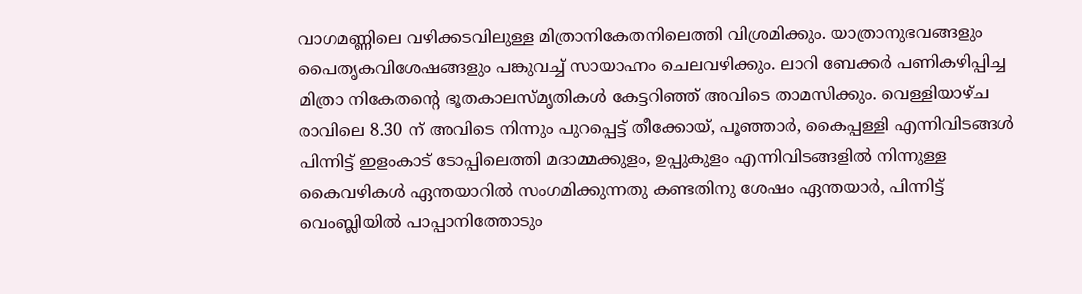വാഗമണ്ണിലെ വഴിക്കടവിലുള്ള മിത്രാനികേതനിലെത്തി വിശ്രമിക്കും. യാത്രാനുഭവങ്ങളും പൈതൃകവിശേഷങ്ങളും പങ്കുവച്ച് സായാഹ്നം ചെലവഴിക്കും. ലാറി ബേക്കർ പണികഴിപ്പിച്ച മിത്രാ നികേതൻ്റെ ഭൂതകാലസ്മൃതികൾ കേട്ടറിഞ്ഞ് അവിടെ താമസിക്കും. വെള്ളിയാഴ്ച രാവിലെ 8.30 ന് അവിടെ നിന്നും പുറപ്പെട്ട് തീക്കോയ്, പൂഞ്ഞാർ, കൈപ്പള്ളി എന്നിവിടങ്ങൾ പിന്നിട്ട് ഇളംകാട് ടോപ്പിലെത്തി മദാമ്മക്കുളം, ഉപ്പുകുളം എന്നിവിടങ്ങളിൽ നിന്നുള്ള കൈവഴികൾ ഏന്തയാറിൽ സംഗമിക്കുന്നതു കണ്ടതിനു ശേഷം ഏന്തയാർ, പിന്നിട്ട് വെംബ്ലിയിൽ പാപ്പാനിത്തോടും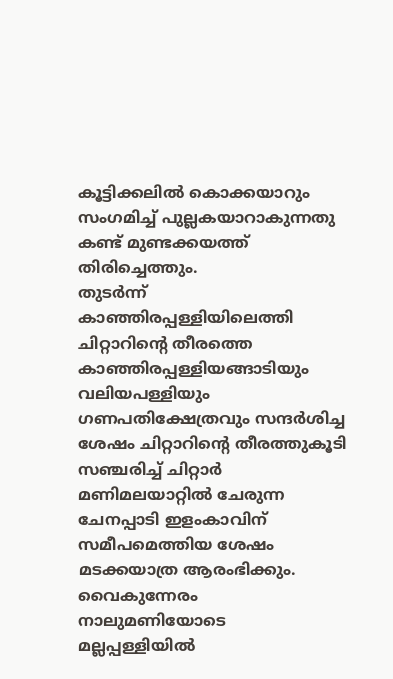കൂട്ടിക്കലിൽ കൊക്കയാറും സംഗമിച്ച് പുല്ലകയാറാകുന്നതു കണ്ട് മുണ്ടക്കയത്ത് തിരിച്ചെത്തും.
തുടർന്ന് കാഞ്ഞിരപ്പള്ളിയിലെത്തി ചിറ്റാറിൻ്റെ തീരത്തെ കാഞ്ഞിരപ്പള്ളിയങ്ങാടിയും വലിയപള്ളിയും ഗണപതിക്ഷേത്രവും സന്ദർശിച്ച ശേഷം ചിറ്റാറിൻ്റെ തീരത്തുകൂടി സഞ്ചരിച്ച് ചിറ്റാർ മണിമലയാറ്റിൽ ചേരുന്ന ചേനപ്പാടി ഇളംകാവിന് സമീപമെത്തിയ ശേഷം മടക്കയാത്ര ആരംഭിക്കും. വൈകുന്നേരം നാലുമണിയോടെ മല്ലപ്പള്ളിയിൽ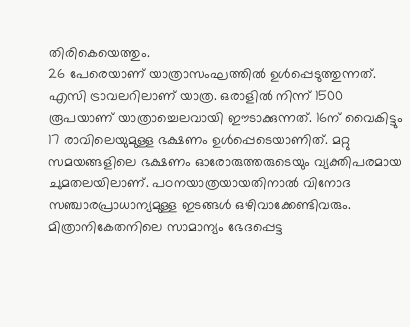തിരികെയെത്തും.
26 പേരെയാണ് യാത്രാസംഘത്തിൽ ഉൾപ്പെടുത്തുന്നത്. എസി ട്രാവലറിലാണ് യാത്ര. ഒരാളിൽ നിന്ന് 1500 രൂപയാണ് യാത്രാച്ചെലവായി ഈടാക്കുന്നത്. 16ന് വൈകിട്ടും 17 രാവിലെയുമുള്ള ഭക്ഷണം ഉൾപ്പെടെയാണിത്. മറ്റു സമയങ്ങളിലെ ഭക്ഷണം ഓരോരുത്തരുടെയും വ്യക്തിപരമായ ചുമതലയിലാണ്. പഠനയാത്രയായതിനാൽ വിനോദ സഞ്ചാരപ്രാധാന്യമുള്ള ഇടങ്ങൾ ഒഴിവാക്കേണ്ടിവരും. മിത്രാനികേതനിലെ സാമാന്യം ഭേദപ്പെട്ട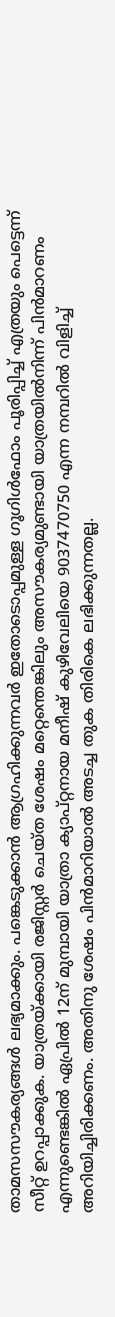താമസസൗകര്യങ്ങൾ ലഭ്യമാക്കും. പങ്കെടുക്കാൻ ആഗ്രഹിക്കുന്നവർ ഇതോടൊപ്പമുള്ള ഗൂഗിൾഫോം പൂരിപ്പിച്ച് എത്രയും പെട്ടെന്ന് സീറ്റ് ഉറപ്പാക്കുക. യാത്രയ്ക്കായി രജിസ്റ്റർ ചെയ്ത ശേഷം മറ്റെന്തെങ്കിലും അസൗകര്യമുണ്ടായി യാത്രയിൽനിന്ന് പിൻമാറണം എന്നുണ്ടെങ്കിൽ ഏപ്രിൽ 12ന് മുമ്പായി യാത്രാ ക്യാപ്റ്റനായ മനീഷ് കുഴിവേലിയെ 9037470750 എന്ന നമ്പറിൽ വിളിച്ച് അറിയിച്ചിരിക്കണം. അതിനു ശേഷം പിൻമാറിയാൽ അടച്ച തുക തിരികെ ലഭിക്കുന്നതല്ല.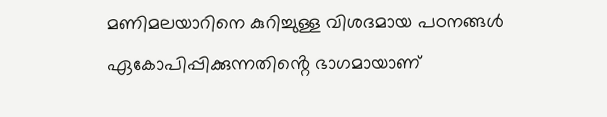മണിമലയാറിനെ കുറിച്ചുള്ള വിശദമായ പഠനങ്ങൾ ഏകോപിപ്പിക്കുന്നതിൻ്റെ ഭാഗമായാണ്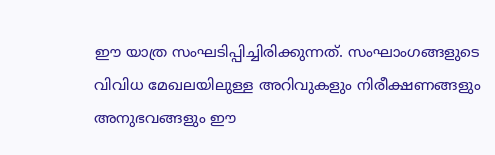ഈ യാത്ര സംഘടിപ്പിച്ചിരിക്കുന്നത്. സംഘാംഗങ്ങളുടെ വിവിധ മേഖലയിലുള്ള അറിവുകളും നിരീക്ഷണങ്ങളും അനുഭവങ്ങളും ഈ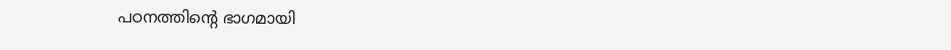പഠനത്തിൻ്റെ ഭാഗമായി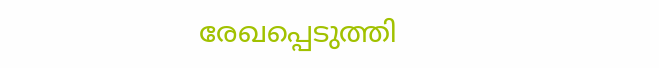രേഖപ്പെടുത്തി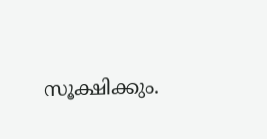സൂക്ഷിക്കും.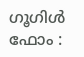ഗൂഗിൾ ഫോം :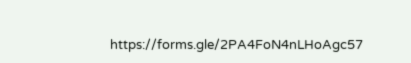https://forms.gle/2PA4FoN4nLHoAgc57